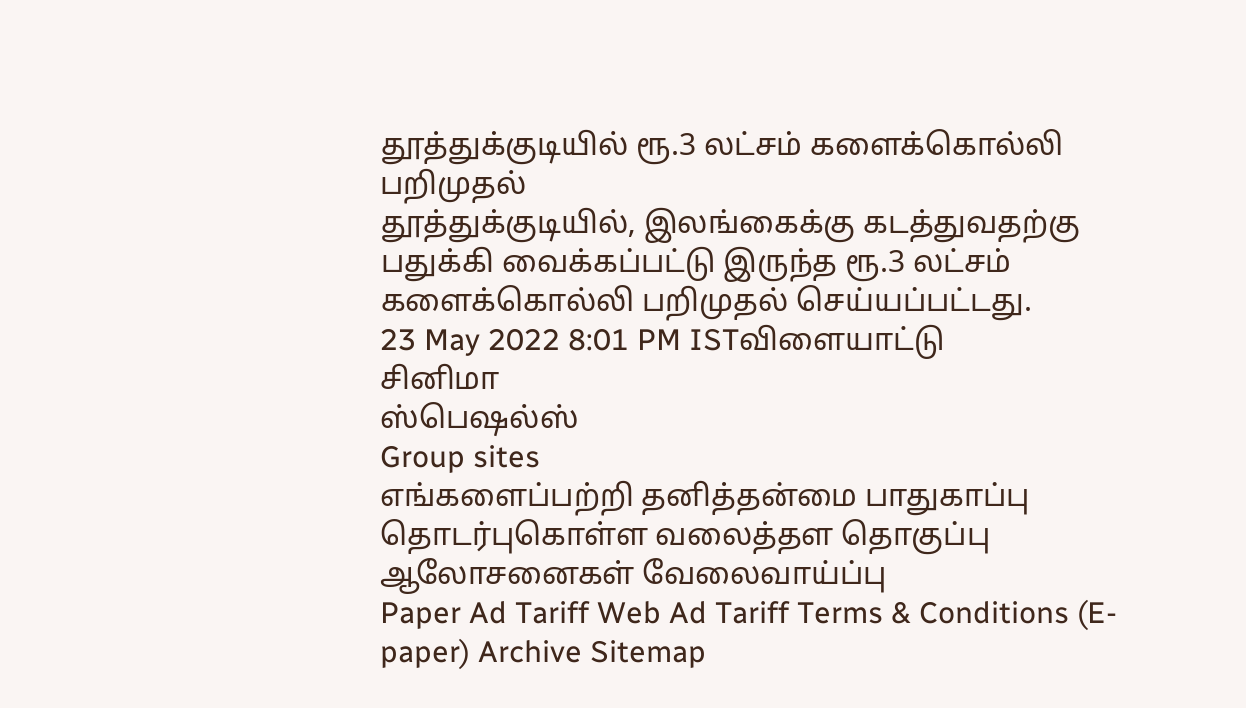தூத்துக்குடியில் ரூ.3 லட்சம் களைக்கொல்லி பறிமுதல்
தூத்துக்குடியில், இலங்கைக்கு கடத்துவதற்கு பதுக்கி வைக்கப்பட்டு இருந்த ரூ.3 லட்சம் களைக்கொல்லி பறிமுதல் செய்யப்பட்டது.
23 May 2022 8:01 PM ISTவிளையாட்டு
சினிமா
ஸ்பெஷல்ஸ்
Group sites
எங்களைப்பற்றி தனித்தன்மை பாதுகாப்பு தொடர்புகொள்ள வலைத்தள தொகுப்பு ஆலோசனைகள் வேலைவாய்ப்பு
Paper Ad Tariff Web Ad Tariff Terms & Conditions (E-paper) Archive Sitemap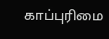காப்புரிமை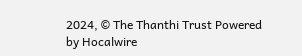2024, © The Thanthi Trust Powered by Hocalwire